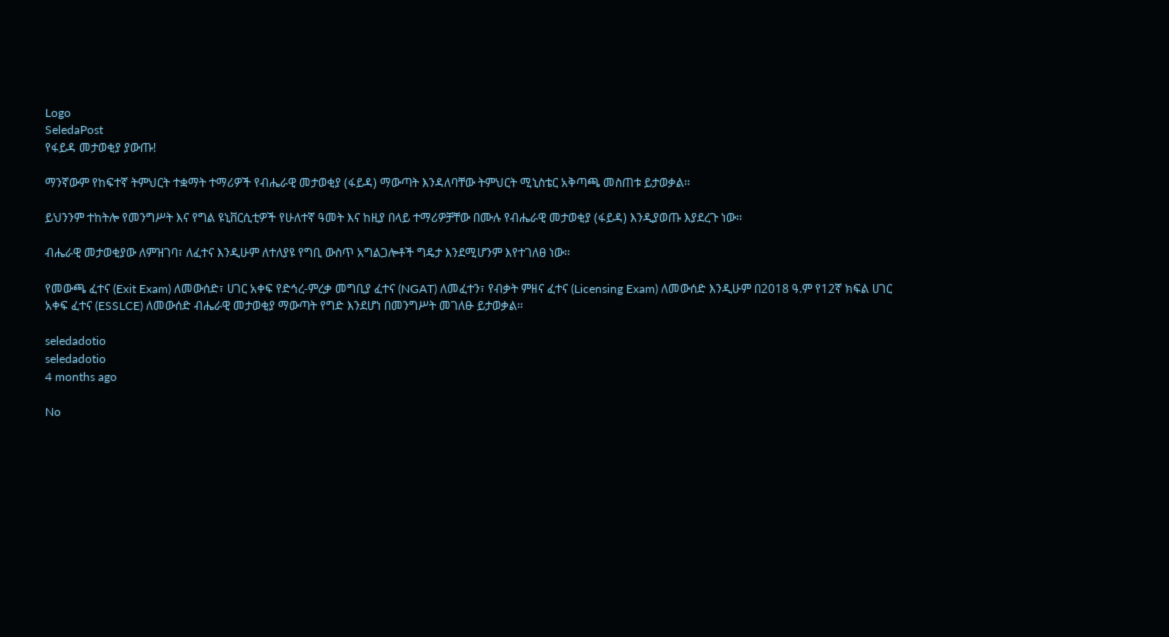Logo
SeledaPost
የፋይዳ መታወቂያ ያውጡ!

ማንኛውም የከፍተኛ ትምህርት ተቋማት ተማሪዎች የብሔራዊ መታወቂያ (ፋይዳ) ማውጣት እንዳለባቸው ትምህርት ሚኒስቴር አቅጣጫ መስጠቱ ይታወቃል፡፡

ይህንንም ተከትሎ የመንግሥት እና የግል ዩኒቨርሲቲዎች የሁለተኛ ዓመት እና ከዚያ በላይ ተማሪዎቻቸው በሙሉ የብሔራዊ መታወቂያ (ፋይዳ) እንዲያወጡ እያደረጉ ነው፡፡

ብሔራዊ መታወቂያው ለምዝገባ፣ ለፈተና እንዲሁም ለተለያዩ የግቢ ውስጥ አግልጋሎቶች ግዴታ እንደሚሆንም እየተገለፀ ነው፡፡

የመውጫ ፈተና (Exit Exam) ለመውሰድ፣ ሀገር አቀፍ የድኅረ-ምረቃ መግቢያ ፈተና (NGAT) ለመፈተን፣ የብቃት ምዘና ፈተና (Licensing Exam) ለመውሰድ እንዲሁም በ2018 ዓ.ም የ12ኛ ክፍል ሀገር አቀፍ ፈተና (ESSLCE) ለመውሰድ ብሔራዊ መታወቂያ ማውጣት የግድ እንደሆነ በመንግሥት መገለፁ ይታወቃል፡፡

seledadotio
seledadotio
4 months ago

No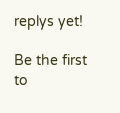replys yet!

Be the first to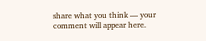share what you think — your comment will appear here.